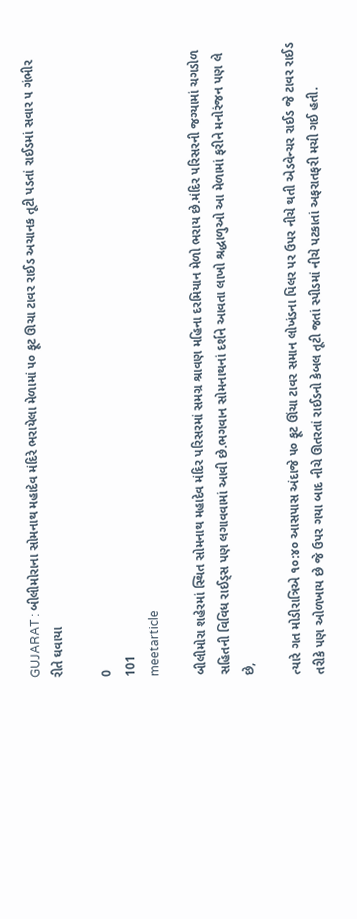GUJARAT : બીલીમોરાના સોમનાથ મહાદેવ મંદિરે ભરાયેલા મેળામાં ૫૦ ફૂટ ઊચા ટાવર રાઈડ અચાનક તૂટી પડતાં રાઈડમાં સવાર ૫ ગંભીર રીતે ઘવાયા

0
101
meetarticle

બીલીમોરા શહેરમાં સ્થિત સોમનાથ મહાદેવ મંદિર પરિસરમાં સમગ્ર શ્રાવણ મહિના દરમિયાન મેળો ભરાય છે.મંદિર પરિસરની જગ્યામાં ચગડોળ સહિતની વિવિધ રાઈડ્સ પણ લગાવવામાં આવી છે.ભગવાન સોમનાથનાં દર્શને આવતા લાખો શ્રદ્ધાળુઓ આ મેળામાં ફરીને મનોરંજન પણ લે છે,

ત્યારે ગત મોડીરાત્રિએ ૧૦:૪૦ આસપાસ અંદાજે ૫૦ ફૂટ ઊંચા ટાવર સમાન લોખંડના પિલર પર ઉપર નીચે થતી એડવેન્ચર રાઈડ જે ટાવર રાઈડ તરીકે પણ ઓળખાય છે જે ઉપર ગયા બાદ નીચે ઊતરતાં રાઈડનો કેબલ તૂટી જતાં સ્પીડમાં નીચે પટકાતાં અફરાતફરી મચી ગઈ હતી.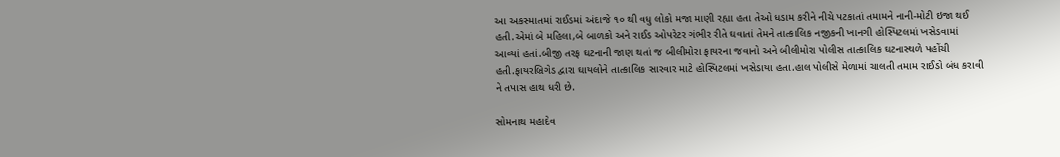આ અકસ્માતમાં રાઈડમાં અંદાજે ૧૦ થી વધુ લોકો મજા માણી રહ્યા હતા તેઓ ધડામ કરીને નીચે પટકાતાં તમામને નાની-મોટી ઇજા થઈ હતી.એમાં બે મહિલા,બે બાળકો અને રાઈડ ઓપરેટર ગંભીર રીતે ઘવાતાં તેમને તાત્કાલિક નજીકની ખાનગી હોસ્પિટલમાં ખસેડવામાં આવ્યાં હતાં.બીજી તરફ ઘટનાની જાણ થતાં જ બીલીમોરા ફાયરના જવાનો અને બીલીમોરા પોલીસ તાત્કાલિક ઘટનાસ્થળે પહોંચી હતી.ફાયરબ્રિગેડ દ્વારા ઘાયલોને તાત્કાલિક સારવાર માટે હોસ્પિટલમાં ખસેડાયા હતા.હાલ પોલીસે મેળામાં ચાલતી તમામ રાઈડો બંધ કરાવી ને તપાસ હાથ ધરી છે.

સોમનાથ મહાદેવ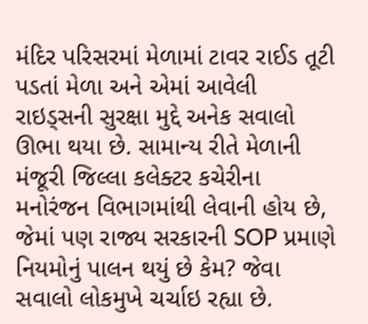મંદિર પરિસરમાં મેળામાં ટાવર રાઈડ તૂટી પડતાં મેળા અને એમાં આવેલી રાઇડ્સની સુરક્ષા મુદ્દે અનેક સવાલો ઊભા થયા છે. સામાન્ય રીતે મેળાની મંજૂરી જિલ્લા કલેક્ટર કચેરીના મનોરંજન વિભાગમાંથી લેવાની હોય છે, જેમાં પણ રાજ્ય સરકારની SOP પ્રમાણે નિયમોનું પાલન થયું છે કેમ? જેવા સવાલો લોકમુખે ચર્ચાઇ રહ્યા છે.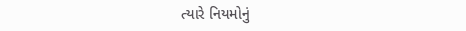ત્યારે નિયમોનું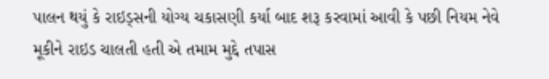પાલન થયું કે રાઇડ્સની યોગ્ય ચકાસણી કર્યા બાદ શરૂ કરવામાં આવી કે પછી નિયમ નેવે મૂકીને રાઇડ ચાલતી હતી એ તમામ મુદ્દે તપાસ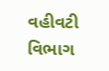વહીવટી વિભાગ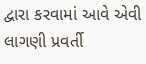દ્વારા કરવામાં આવે એવી લાગણી પ્રવર્તી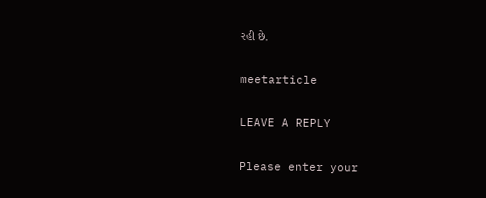રહી છે.

meetarticle

LEAVE A REPLY

Please enter your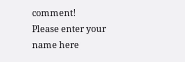comment!
Please enter your name here